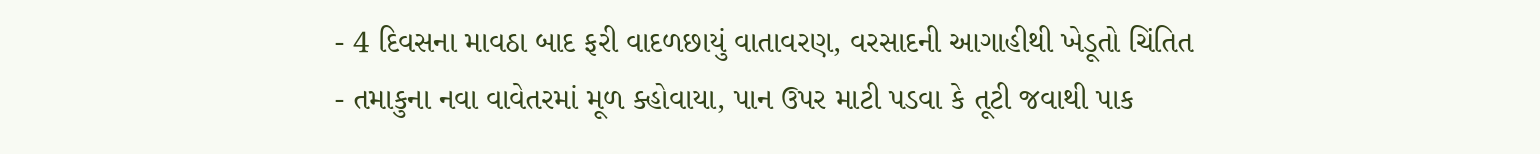- 4 દિવસના માવઠા બાદ ફરી વાદળછાયું વાતાવરણ, વરસાદની આગાહીથી ખેડૂતો ચિંતિત
- તમાકુના નવા વાવેતરમાં મૂળ ક્હોવાયા, પાન ઉપર માટી પડવા કે તૂટી જવાથી પાક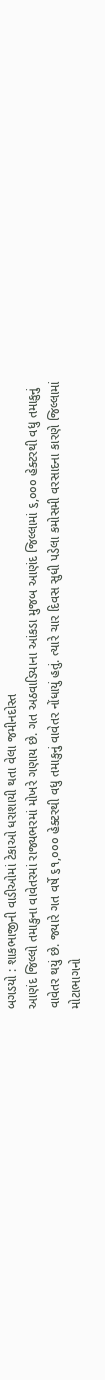બગડયો : શાકભાજીની વાડીઓમાં ટેકાઓ ધરાશાયી થતા વેલા જમીનદોસ્ત
આણંદ જિલ્લો તમાકુના વાવેતરમાં રાજ્યભરમાં મોખરે ગણાય છે. ગત અઠવાડિયાના આંકડા મુજબ આણંદ જિલ્લામાં ૬,૦૦૦ હેક્ટરથી વધુ તમાકુનું વાવેતર થયું છે. જ્યારે ગત વર્ષે ૬૧,૦૦૦ હેક્ટરથી વધુ તમાકુનું વાવેતર નોંધાયું હતું. ત્યારે ચાર દિવસ સુધી પડેલા કમોસમી વરસાદના કારણે જિલ્લામાં મોટાભાગનો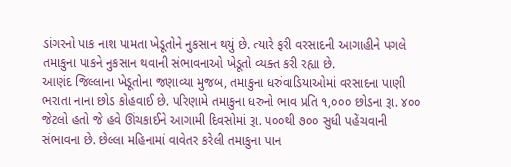ડાંગરનો પાક નાશ પામતા ખેડૂતોને નુકસાન થયું છે. ત્યારે ફરી વરસાદની આગાહીને પગલે તમાકુના પાકને નુકસાન થવાની સંભાવનાઓ ખેડૂતો વ્યક્ત કરી રહ્યા છે.
આણંદ જિલ્લાના ખેડૂતોના જણાવ્યા મુજબ, તમાકુના ધરુંવાડિયાઓમાં વરસાદના પાણી ભરાતા નાના છોડ કોહવાઈ છે. પરિણામે તમાકુના ધરુનો ભાવ પ્રતિ ૧,૦૦૦ છોડના રૂા. ૪૦૦ જેટલો હતો જે હવે ઊંચકાઈને આગામી દિવસોમાં રૂા. ૫૦૦થી ૭૦૦ સુધી પહેંચવાની સંભાવના છે. છેલ્લા મહિનામાં વાવેતર કરેલી તમાકુના પાન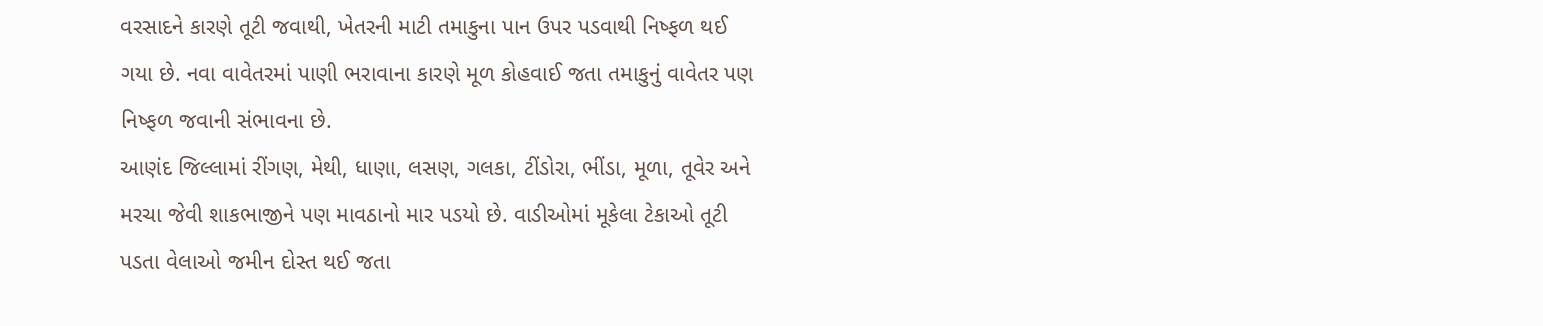વરસાદને કારણે તૂટી જવાથી, ખેતરની માટી તમાકુના પાન ઉપર પડવાથી નિષ્ફળ થઈ ગયા છે. નવા વાવેતરમાં પાણી ભરાવાના કારણે મૂળ કોહવાઈ જતા તમાકુનું વાવેતર પણ નિષ્ફળ જવાની સંભાવના છે.
આણંદ જિલ્લામાં રીંગણ, મેથી, ધાણા, લસણ, ગલકા, ટીંડોરા, ભીંડા, મૂળા, તૂવેર અને મરચા જેવી શાકભાજીને પણ માવઠાનો માર પડયો છે. વાડીઓમાં મૂકેલા ટેકાઓ તૂટી પડતા વેલાઓ જમીન દોસ્ત થઈ જતા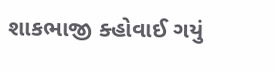શાકભાજી ક્હોવાઈ ગયું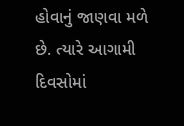હોવાનું જાણવા મળે છે. ત્યારે આગામી દિવસોમાં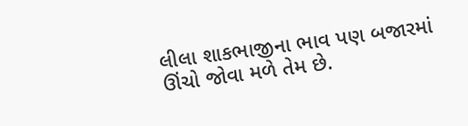લીલા શાકભાજીના ભાવ પણ બજારમાં ઊંચો જોવા મળે તેમ છે.